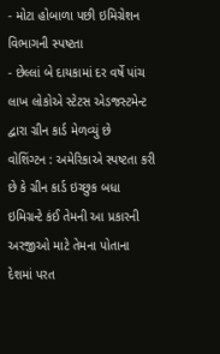- મોટા હોબાળા પછી ઇમિગ્રેશન વિભાગની સ્પષ્ટતા
- છેલ્લાં બે દાયકામાં દર વર્ષે પાંચ લાખ લોકોએ સ્ટેટસ એડજસ્ટમેન્ટ દ્વારા ગ્રીન કાર્ડ મેળવ્યું છે
વોશિંગ્ટન : અમેરિકાએ સ્પષ્ટતા કરી છે કે ગ્રીન કાર્ડ ઇચ્છુક બધા ઇમિગ્રન્ટે કંઈ તેમની આ પ્રકારની અરજીઓ માટે તેમના પોતાના દેશમાં પરત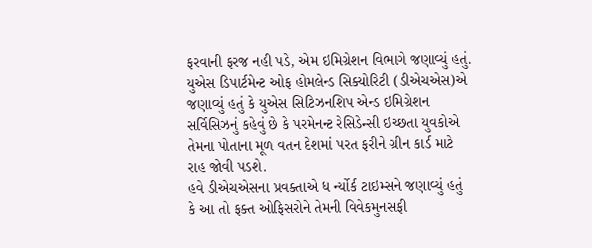ફરવાની ફરજ નહી પડે, એમ ઇમિગ્રેશન વિભાગે જણાવ્યું હતું.
યુએસ ડિપાર્ટમેન્ટ ઓફ હોમલેન્ડ સિક્યોરિટી (ડીએચએસ)એ જણાવ્યું હતું કે યુએસ સિટિઝનશિપ એન્ડ ઇમિગ્રેશન સર્વિસિઝનું કહેવું છે કે પરમેનન્ટ રેસિડેન્સી ઇચ્છતા યુવકોએ તેમના પોતાના મૂળ વતન દેશમાં પરત ફરીને ગ્રીન કાર્ડ માટે રાહ જોવી પડશે.
હવે ડીએચએસના પ્રવક્તાએ ધ ર્ન્યોર્ક ટાઇમ્સને જણાવ્યું હતું કે આ તો ફક્ત ઓફિસરોને તેમની વિવેકમુનસફી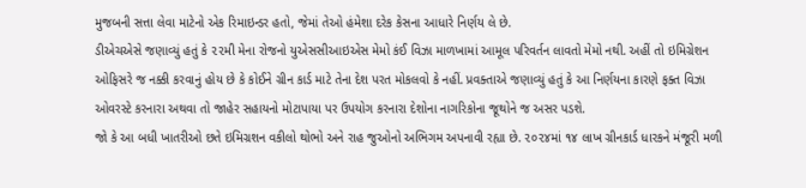મુજબની સત્તા લેવા માટેનો એક રિમાઇન્ડર હતો, જેમાં તેઓ હંમેશા દરેક કેસના આધારે નિર્ણય લે છે.
ડીએચએસે જણાવ્યું હતું કે ૨૨મી મેના રોજનો યુએસસીઆઇએસ મેમો કંઈ વિઝા માળખામાં આમૂલ પરિવર્તન લાવતો મેમો નથી. અહીં તો ઇમિગ્રેશન ઓફિસરે જ નક્કી કરવાનું હોય છે કે કોઈને ગ્રીન કાર્ડ માટે તેના દેશ પરત મોકલવો કે નહીં. પ્રવક્તાએ જણાવ્યું હતું કે આ નિર્ણયના કારણે ફક્ત વિઝા ઓવરસ્ટે કરનારા અથવા તો જાહેર સહાયનો મોટાપાયા પર ઉપયોગ કરનારા દેશોના નાગરિકોના જૂથોને જ અસર પડશે.
જો કે આ બધી ખાતરીઓ છતે ઇમિગ્રશન વકીલો થોભો અને રાહ જુઓનો અભિગમ અપનાવી રહ્યા છે. ૨૦૨૪માં ૧૪ લાખ ગ્રીનકાર્ડ ધારકને મંજૂરી મળી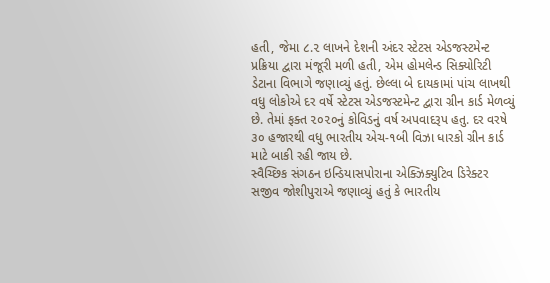હતી, જેમા ૮.૨ લાખને દેશની અંદર સ્ટેટસ એડજસ્ટમેન્ટ પ્રક્રિયા દ્વારા મંજૂરી મળી હતી, એમ હોમલેન્ડ સિક્યોરિટી ડેટાના વિભાગે જણાવ્યું હતું. છેલ્લા બે દાયકામાં પાંચ લાખથી વધુ લોકોએ દર વર્ષે સ્ટેટસ એડજસ્ટમેન્ટ દ્વારા ગ્રીન કાર્ડ મેળવ્યું છે. તેમાં ફક્ત ૨૦૨૦નું કોવિડનું વર્ષ અપવાદરૂપ હતુ. દર વરષે ૩૦ હજારથી વધુ ભારતીય એચ-૧બી વિઝા ધારકો ગ્રીન કાર્ડ માટે બાકી રહી જાય છે.
સ્વૈચ્છિક સંગઠન ઇન્ડિયાસપોરાના એક્ઝિક્યુટિવ ડિરેક્ટર સજીવ જોશીપુરાએ જણાવ્યું હતું કે ભારતીય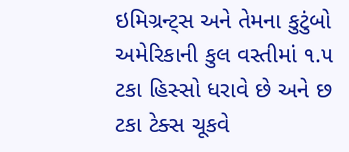ઇમિગ્રન્ટ્સ અને તેમના કુટુંબો અમેરિકાની કુલ વસ્તીમાં ૧.૫ ટકા હિસ્સો ધરાવે છે અને છ ટકા ટેક્સ ચૂકવે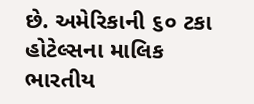છે. અમેરિકાની ૬૦ ટકા હોટેલ્સના માલિક ભારતીય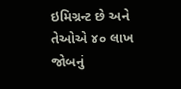ઇમિગ્રન્ટ છે અને તેઓએ ૪૦ લાખ જોબનું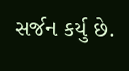સર્જન કર્યુ છે.